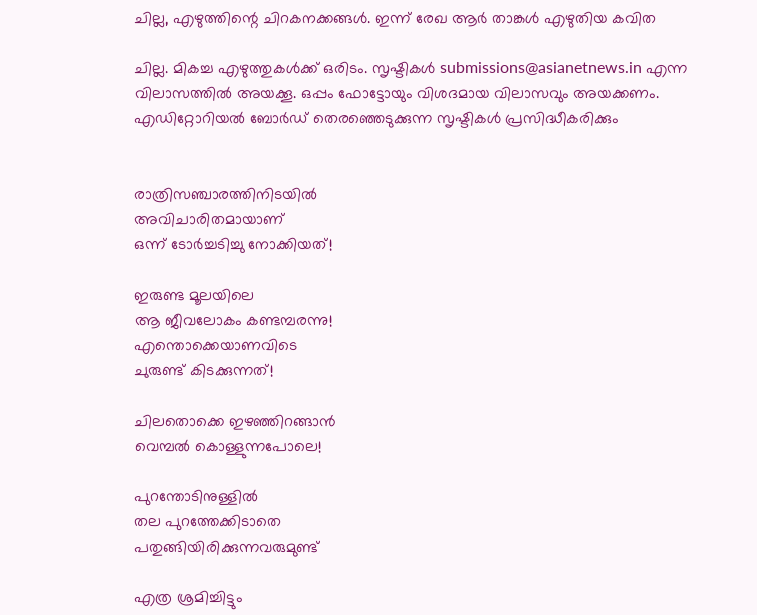ചില്ല, എഴുത്തിന്റെ ചിറകനക്കങ്ങള്‍. ഇന്ന് രേഖ ആര്‍ താങ്കള്‍ എഴുതിയ കവിത

ചില്ല. മികച്ച എഴുത്തുകള്‍ക്ക് ഒരിടം. സൃഷ്ടികള്‍ submissions@asianetnews.in എന്ന വിലാസത്തില്‍ അയക്കൂ. ഒപ്പം ഫോട്ടോയും വിശദമായ വിലാസവും അയക്കണം. എഡിറ്റോറിയല്‍ ബോര്‍ഡ് തെരഞ്ഞെടുക്കുന്ന സൃഷ്ടികള്‍ പ്രസിദ്ധീകരിക്കും


രാത്രിസഞ്ചാരത്തിനിടയില്‍
അവിചാരിതമായാണ്
ഒന്ന് ടോര്‍ച്ചടിച്ചു നോക്കിയത്!

ഇരുണ്ട മൂലയിലെ
ആ ജീവലോകം കണ്ടമ്പരന്നു!
എന്തൊക്കെയാണവിടെ
ചുരുണ്ട് കിടക്കുന്നത്!

ചിലതൊക്കെ ഇഴഞ്ഞിറങ്ങാന്‍
വെമ്പല്‍ കൊള്ളുന്നപോലെ!

പുറന്തോടിനുള്ളില്‍
തല പുറത്തേക്കിടാതെ
പതുങ്ങിയിരിക്കുന്നവരുമുണ്ട്

എത്ര ശ്രമിച്ചിട്ടും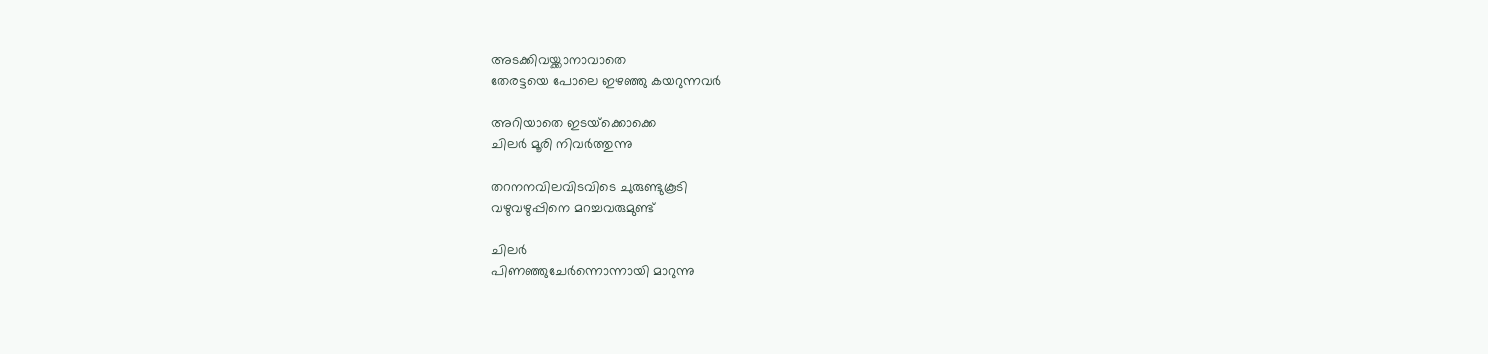അടക്കിവയ്ക്കാനാവാതെ
തേരട്ടയെ പോലെ ഇഴഞ്ഞു കയറുന്നവര്‍

അറിയാതെ ഇടയ്‌ക്കൊക്കെ
ചിലര്‍ മൂരി നിവര്‍ത്തുന്നു

തറനനവിലവിടവിടെ ചുരുണ്ടുകൂടി
വഴുവഴുപ്പിനെ മറച്ചവരുമുണ്ട്

ചിലര്‍
പിണഞ്ഞുചേര്‍ന്നൊന്നായി മാറുന്നു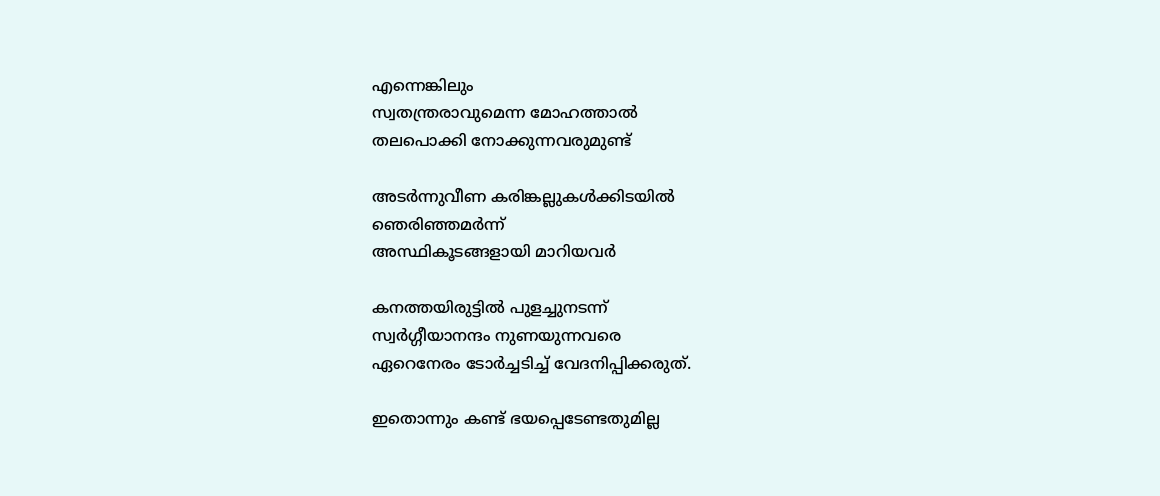എന്നെങ്കിലും
സ്വതന്ത്രരാവുമെന്ന മോഹത്താല്‍
തലപൊക്കി നോക്കുന്നവരുമുണ്ട്

അടര്‍ന്നുവീണ കരിങ്കല്ലുകള്‍ക്കിടയില്‍
ഞെരിഞ്ഞമര്‍ന്ന്
അസ്ഥികൂടങ്ങളായി മാറിയവര്‍

കനത്തയിരുട്ടില്‍ പുളച്ചുനടന്ന്
സ്വര്‍ഗ്ഗീയാനന്ദം നുണയുന്നവരെ
ഏറെനേരം ടോര്‍ച്ചടിച്ച് വേദനിപ്പിക്കരുത്.

ഇതൊന്നും കണ്ട് ഭയപ്പെടേണ്ടതുമില്ല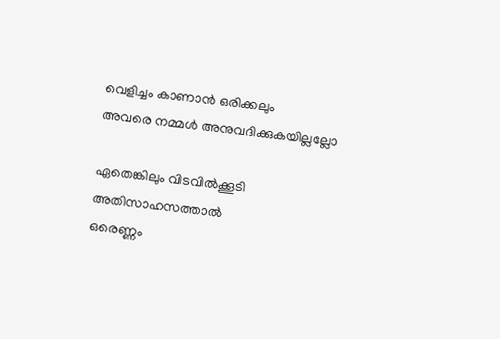വെളിച്ചം കാണാന്‍ ഒരിക്കലും
അവരെ നമ്മള്‍ അനുവദിക്കുകയില്ലല്ലോ

ഏതെങ്കിലും വിടവില്‍ക്കൂടി
അതിസാഹസത്താല്‍
ഒരെണ്ണം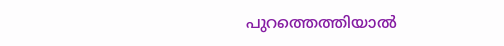പുറത്തെത്തിയാല്‍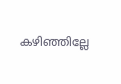കഴിഞ്ഞില്ലേ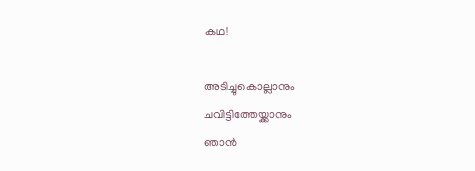കഥ!

അടിച്ചുകൊല്ലാനും
ചവിട്ടിത്തേയ്ക്കാനും
ഞാന്‍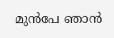മുന്‍പേ ഞാന്‍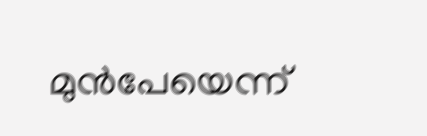മുന്‍പേയെന്ന്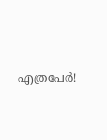എത്രപേര്‍!